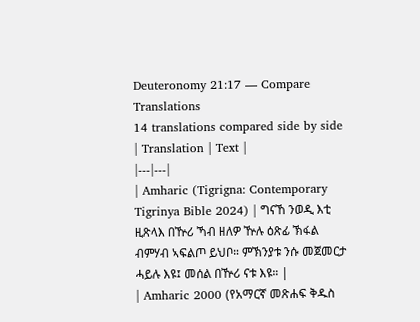Deuteronomy 21:17 — Compare Translations
14 translations compared side by side
| Translation | Text |
|---|---|
| Amharic (Tigrigna: Contemporary Tigrinya Bible 2024) | ግናኸ ንወዲ እቲ ዚጽላእ በዅሪ ኻብ ዘለዎ ዅሉ ዕጽፊ ኽፋል ብምሃብ ኣፍልጦ ይህቦ። ምኽንያቱ ንሱ መጀመርታ ሓይሉ እዩ፤ መሰል በዅሪ ናቱ እዩ። |
| Amharic 2000 (የአማርኛ መጽሐፍ ቅዱስ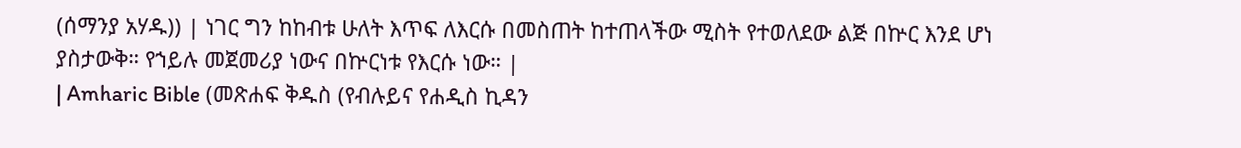(ሰማንያ አሃዱ)) | ነገር ግን ከከብቱ ሁለት እጥፍ ለእርሱ በመስጠት ከተጠላችው ሚስት የተወለደው ልጅ በኵር እንደ ሆነ ያስታውቅ። የኀይሉ መጀመሪያ ነውና በኵርነቱ የእርሱ ነው። |
| Amharic Bible (መጽሐፍ ቅዱስ (የብሉይና የሐዲስ ኪዳን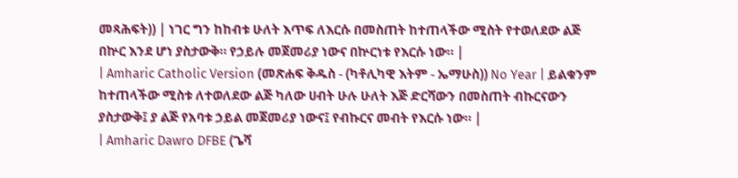መጻሕፍት)) | ነገር ግን ከከብቱ ሁለት እጥፍ ለእርሱ በመስጠት ከተጠላችው ሚስት የተወለደው ልጅ በኵር እንደ ሆነ ያስታውቅ። የኃይሉ መጀመሪያ ነውና በኵርነቱ የእርሱ ነው። |
| Amharic Catholic Version (መጽሐፍ ቅዱስ - (ካቶሊካዊ እትም - ኤማሁስ)) No Year | ይልቁንም ከተጠላችው ሚስቱ ለተወለደው ልጅ ካለው ሀብት ሁሉ ሁለት እጅ ድርሻውን በመስጠት ብኩርናውን ያስታውቅ፤ ያ ልጅ የአባቱ ኃይል መጀመሪያ ነውና፤ የብኩርና መብት የእርሱ ነው። |
| Amharic Dawro DFBE (ጌሻ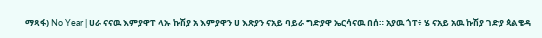ማጻፋ) No Year | ሀራ ናናዉ እምያዋፐ ላኡ ኩሽያ አ እምያዋን ሀ እጽያን ናአይ ባይራ ግድያዋ ኤርሳናዉ በሰ። አያዉ ጎፐ፥ ሄ ናአይ አዉ ኩሽያ ገድያ ጳልቄዳ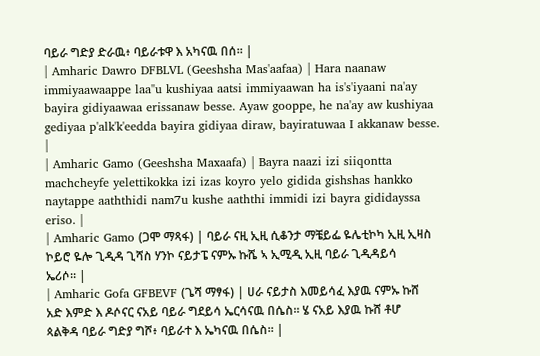ባይራ ግድያ ድራዉ፥ ባይራቱዋ እ አካናዉ በሰ። |
| Amharic Dawro DFBLVL (Geeshsha Mas'aafaa) | Hara naanaw immiyaawaappe laa"u kushiyaa aatsi immiyaawan ha is's'iyaani na'ay bayira gidiyaawaa erissanaw besse. Ayaw gooppe, he na'ay aw kushiyaa gediyaa p'alk'k'eedda bayira gidiyaa diraw, bayiratuwaa I akkanaw besse. |
| Amharic Gamo (Geeshsha Maxaafa) | Bayra naazi izi siiqontta machcheyfe yelettikokka izi izas koyro yelo gidida gishshas hankko naytappe aaththidi nam7u kushe aaththi immidi izi bayra gididayssa eriso. |
| Amharic Gamo (ጋሞ ማጻፋ) | ባይራ ናዚ ኢዚ ሲቆንታ ማቼይፌ ዬሌቲኮካ ኢዚ ኢዛስ ኮይሮ ዬሎ ጊዲዳ ጊሻስ ሃንኮ ናይታፔ ናምኡ ኩሼ ኣ ኢሚዲ ኢዚ ባይራ ጊዲዳይሳ ኤሪሶ። |
| Amharic Gofa GFBEVF (ጌሻ ማፃፋ) | ሀራ ናይታስ እመይሳፈ እያዉ ናምኡ ኩሸ አድ እምድ እ ዶሶናር ናአይ ባይራ ግደይሳ ኤርሳናዉ በሴስ። ሄ ናአይ እያዉ ኩሸ ቶሆ ጳልቅዳ ባይራ ግድያ ግሾ፥ ባይራተ እ ኤካናዉ በሴስ። |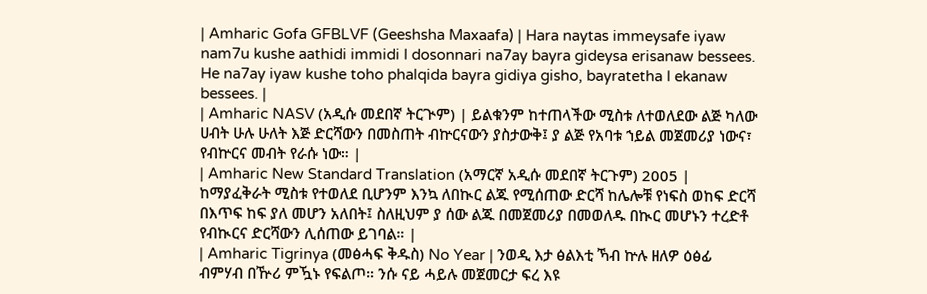| Amharic Gofa GFBLVF (Geeshsha Maxaafa) | Hara naytas immeysafe iyaw nam7u kushe aathidi immidi I dosonnari na7ay bayra gideysa erisanaw bessees. He na7ay iyaw kushe toho phalqida bayra gidiya gisho, bayratetha I ekanaw bessees. |
| Amharic NASV (አዲሱ መደበኛ ትርጒም) | ይልቁንም ከተጠላችው ሚስቱ ለተወለደው ልጅ ካለው ሀብት ሁሉ ሁለት እጅ ድርሻውን በመስጠት ብኵርናውን ያስታውቅ፤ ያ ልጅ የአባቱ ኀይል መጀመሪያ ነውና፣ የብኵርና መብት የራሱ ነው። |
| Amharic New Standard Translation (አማርኛ አዲሱ መደበኛ ትርጉም) 2005 | ከማያፈቅራት ሚስቱ የተወለደ ቢሆንም እንኳ ለበኲር ልጁ የሚሰጠው ድርሻ ከሌሎቹ የነፍስ ወከፍ ድርሻ በእጥፍ ከፍ ያለ መሆን አለበት፤ ስለዚህም ያ ሰው ልጁ በመጀመሪያ በመወለዱ በኲር መሆኑን ተረድቶ የብኲርና ድርሻውን ሊሰጠው ይገባል። |
| Amharic Tigrinya (መፅሓፍ ቅዱስ) No Year | ንወዲ እታ ፅልእቲ ኻብ ኵሉ ዘለዎ ዕፅፊ ብምሃብ በዅሪ ምዃኑ የፍልጦ። ንሱ ናይ ሓይሉ መጀመርታ ፍረ እዩ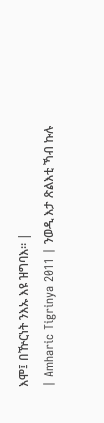እሞ፤ በዅርነት ንእኡ እዩ ዝግባእ። |
| Amharic Tigrinya 2011 | ንወዲ እታ ጽልእቲ ኻብ ኩሉ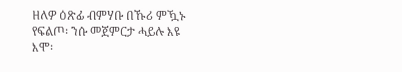ዘለዎ ዕጽፊ ብምሃቡ በኹሪ ምዃኑ የፍልጦ፡ ንሱ መጀምርታ ሓይሉ እዩ እሞ፡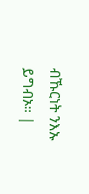ብኹርነት ንእኡ ይግብኦ። |